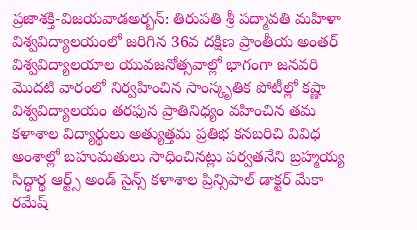ప్రజాశక్తి-విజయవాడఅర్బన్: తిరుపతి శ్రీ పద్మావతి మహిళా విశ్వవిద్యాలయంలో జరిగిన 36వ దక్షిణ ప్రాంతీయ అంతర్ విశ్వవిద్యాలయాల యువజనోత్సవాల్లో భాగంగా జనవరి మొదటి వారంలో నిర్వహించిన సాంస్కృతిక పోటీల్లో కష్ణా విశ్వవిద్యాలయం తరఫున ప్రాతినిధ్యం వహించిన తమ కళాశాల విద్యార్థులు అత్యుత్తమ ప్రతిభ కనబరిచి వివిధ అంశాల్లో బహుమతులు సాధించినట్లు పర్వతనేని బ్రహ్మయ్య సిద్ధార్థ ఆర్ట్స్ అండ్ సైన్స్ కళాశాల ప్రిన్సిపాల్ డాక్టర్ మేకా రమేష్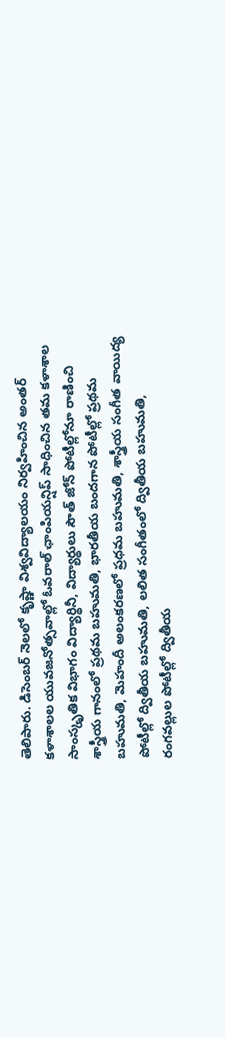తెలిపారు. డిసెంబర్ నెలలో కృష్ణా విశ్వవిద్యాలయం నిర్వహించిన అంతర్ కళాశాలల యువజనోత్సవాల్లో ఓవరాల్ ఛాంపియన్షిప్ సాధించిన తమ కళాశాల సాంస్కృతిక విభాగం విద్యార్థినీ, విద్యార్థులు సౌత్ జోన్ పోటీల్లోనూ రాణించి శాస్త్రీయ గానంలో ప్రథమ బహుమతి, భారతీయ బందగాన పోటీల్లో ప్రథమ బహుమతి, మెహందీ అలంకరణలో ప్రధమ బహుమతి, శాస్త్రీయ సంగీత వాయిద్య పోటీల్లో ద్వితీయ బహుమతి, లలిత సంగీతంలో ద్వితీయ బహుమతి, రంగవల్లుల పోటీల్లో ద్వితీయ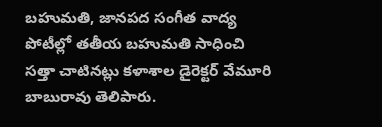బహుమతి, జానపద సంగీత వాద్య పోటీల్లో తతీయ బహుమతి సాధించి సత్తా చాటినట్లు కళాశాల డైరెక్టర్ వేమూరి బాబురావు తెలిపారు.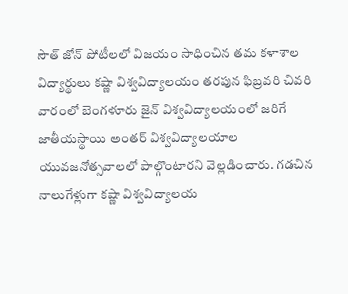సౌత్ జోన్ పోటీలలో విజయం సాధించిన తమ కళాశాల విద్యార్థులు కష్ణా విశ్వవిద్యాలయం తరపున ఫిబ్రవరి చివరి వారంలో బెంగళూరు జైన్ విశ్వవిద్యాలయంలో జరిగే జాతీయస్థాయి అంతర్ విశ్వవిద్యాలయాల యువజనోత్సవాలలో పాల్గొంటారని వెల్లడించారు. గడచిన నాలుగేళ్లుగా కష్ణా విశ్వవిద్యాలయ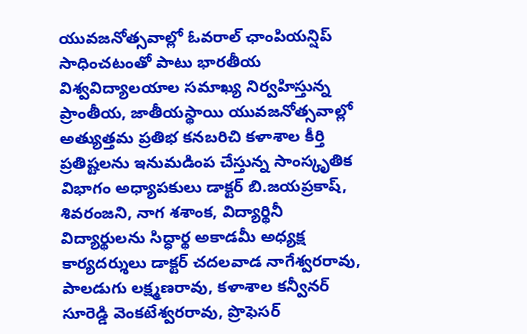యువజనోత్సవాల్లో ఓవరాల్ ఛాంపియన్షిప్ సాధించటంతో పాటు భారతీయ విశ్వవిద్యాలయాల సమాఖ్య నిర్వహిస్తున్న ప్రాంతీయ, జాతీయస్థాయి యువజనోత్సవాల్లో అత్యుత్తమ ప్రతిభ కనబరిచి కళాశాల కీర్తి ప్రతిష్టలను ఇనుమడింప చేస్తున్న సాంస్కృతిక విభాగం అధ్యాపకులు డాక్టర్ బి.జయప్రకాష్, శివరంజని, నాగ శశాంక, విద్యార్థినీ విద్యార్థులను సిద్ధార్థ అకాడమీ అధ్యక్ష కార్యదర్శులు డాక్టర్ చదలవాడ నాగేశ్వరరావు, పాలడుగు లక్ష్మణరావు, కళాశాల కన్వీనర్ సూరెడ్డి వెంకటేశ్వరరావు, ప్రొఫెసర్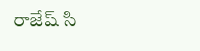రాజేష్ సి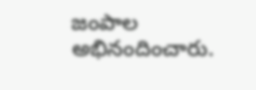జంపాల అభినందించారు.